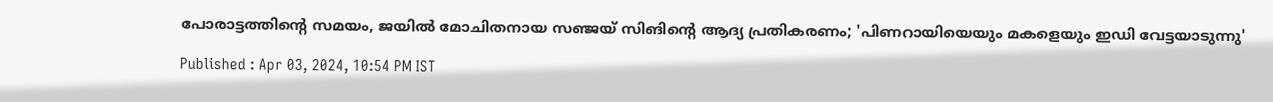പോരാട്ടത്തിൻ്റെ സമയം, ജയിൽ മോചിതനായ സഞ്ജയ് സിങിൻ്റെ ആദ്യ പ്രതികരണം; 'പിണറായിയെയും മകളെയും ഇഡി വേട്ടയാടുന്നു'

Published : Apr 03, 2024, 10:54 PM IST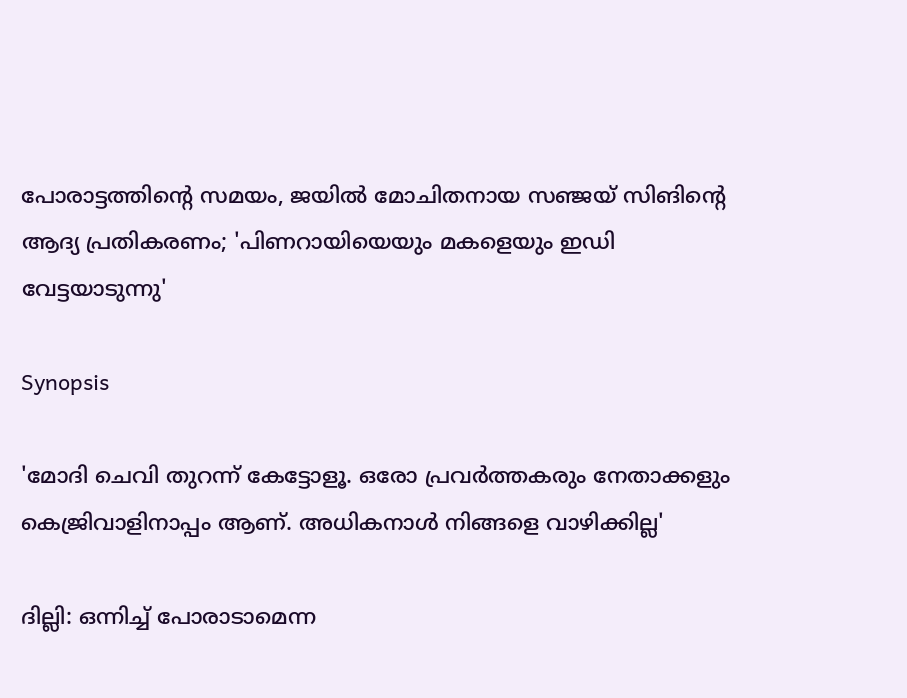പോരാട്ടത്തിൻ്റെ സമയം, ജയിൽ മോചിതനായ സഞ്ജയ് സിങിൻ്റെ ആദ്യ പ്രതികരണം; 'പിണറായിയെയും മകളെയും ഇഡി വേട്ടയാടുന്നു'

Synopsis

'മോദി ചെവി തുറന്ന് കേട്ടോളൂ. ഒരോ പ്രവർത്തകരും നേതാക്കളും കെജ്രിവാളിനാപ്പം ആണ്. അധികനാൾ നിങ്ങളെ വാഴിക്കില്ല'

ദില്ലി: ഒന്നിച്ച് പോരാടാമെന്ന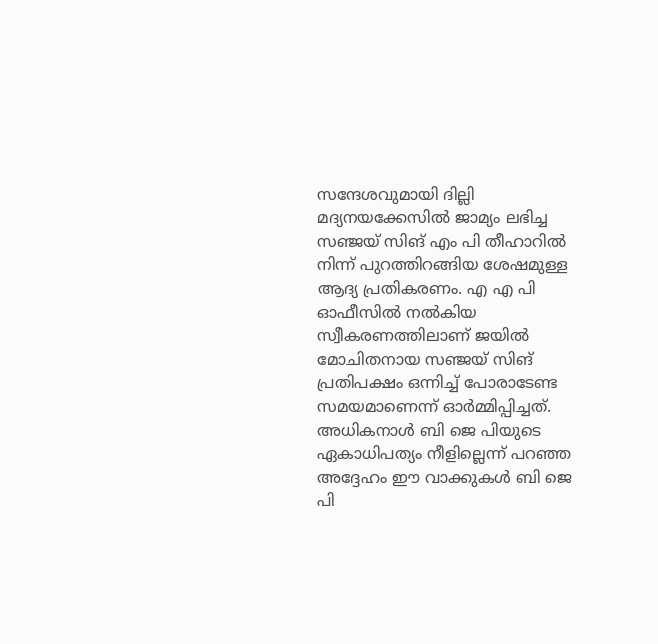സന്ദേശവുമായി ദില്ലി മദ്യനയക്കേസില്‍ ജാമ്യം ലഭിച്ച സഞ്ജയ് സിങ് എം പി തീഹാറില്‍ നിന്ന് പുറത്തിറങ്ങിയ ശേഷമുള്ള ആദ്യ പ്രതികരണം. എ എ പി ഓഫീസിൽ നൽകിയ സ്വീകരണത്തിലാണ് ജയിൽ മോചിതനായ സഞ്ജയ് സിങ് പ്രതിപക്ഷം ഒന്നിച്ച് പോരാടേണ്ട സമയമാണെന്ന് ഓർമ്മിപ്പിച്ചത്. അധികനാൾ ബി ജെ പിയുടെ ഏകാധിപത്യം നീളില്ലെന്ന് പറഞ്ഞ അദ്ദേഹം ഈ വാക്കുകൾ ബി ജെ പി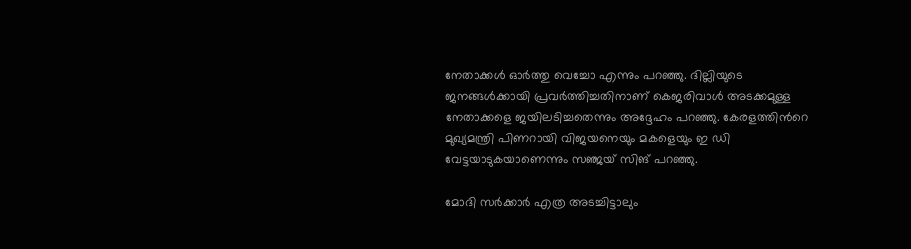നേതാക്കൾ ഓർത്തു വെച്ചോ എന്നും പറഞ്ഞു. ദില്ലിയുടെ ജനങ്ങൾക്കായി പ്രവർത്തിച്ചതിനാണ് കെജരിവാൾ അടക്കമുള്ള നേതാക്കളെ ജയിലടിച്ചതെന്നും അദ്ദേഹം പറഞ്ഞു. കേരളത്തിന്‍റെ മുഖ്യമന്ത്രി പിണറായി വിജയനെയും മകളെയും ഇ ഡി വേട്ടയാടുകയാണെന്നും സഞ്ജയ് സിങ് പറഞ്ഞു.

മോദി സർക്കാർ എത്ര അടച്ചിട്ടാലും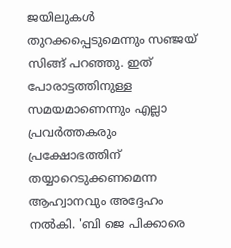ജയിലുകൾ തുറക്കപ്പെടുമെന്നും സഞ്ജയ് സിങ്ങ് പറഞ്ഞു. ഇത് പോരാട്ടത്തിനുള്ള സമയമാണെന്നും എല്ലാ പ്രവർത്തകരും പ്രക്ഷോഭത്തിന് തയ്യാറെടുക്കണമെന്ന ആഹ്വാനവും അദ്ദേഹം നൽകി. 'ബി ജെ പിക്കാരെ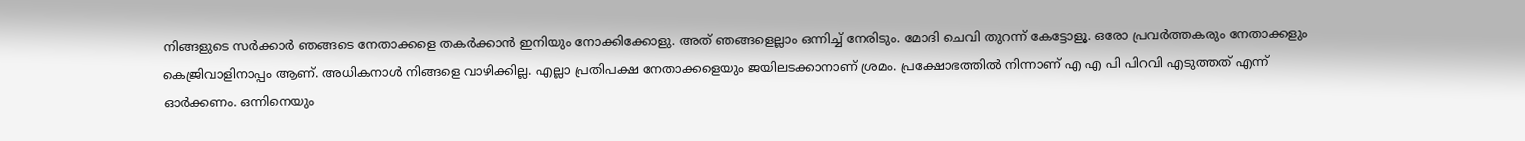നിങ്ങളുടെ സർക്കാർ ഞങ്ങടെ നേതാക്കളെ തകർക്കാൻ ഇനിയും നോക്കിക്കോളു. അത് ഞങ്ങളെല്ലാം ഒന്നിച്ച് നേരിടും. മോദി ചെവി തുറന്ന് കേട്ടോളൂ. ഒരോ പ്രവർത്തകരും നേതാക്കളും കെജ്രിവാളിനാപ്പം ആണ്. അധികനാൾ നിങ്ങളെ വാഴിക്കില്ല. എല്ലാ പ്രതിപക്ഷ നേതാക്കളെയും ജയിലടക്കാനാണ് ശ്രമം. പ്രക്ഷോഭത്തിൽ നിന്നാണ് എ എ പി പിറവി എടുത്തത് എന്ന് ഓർക്കണം. ഒന്നിനെയും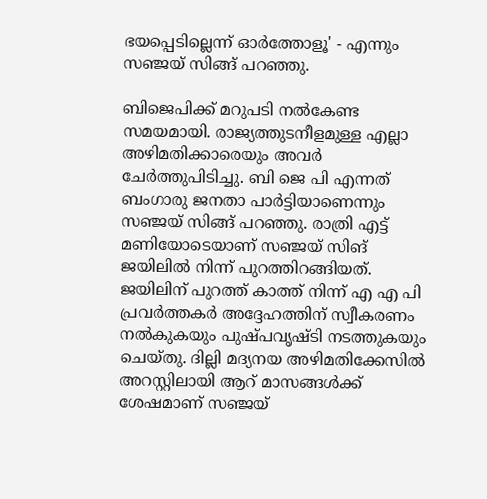ഭയപ്പെടില്ലെന്ന് ഓർത്തോളൂ' - എന്നും സഞ്ജയ് സിങ്ങ് പറഞ്ഞു.

ബിജെപിക്ക് മറുപടി നൽകേണ്ട സമയമായി. രാജ്യത്തുടനീളമുള്ള എല്ലാ അഴിമതിക്കാരെയും അവർ ചേർത്തുപിടിച്ചു. ബി ജെ പി എന്നത് ബംഗാരു ജനതാ പാർട്ടിയാണെന്നും സഞ്ജയ് സിങ്ങ് പറഞ്ഞു. രാത്രി എട്ട് മണിയോടെയാണ് സ‌ഞ്ജയ് സിങ് ജയിലില്‍ നിന്ന് പുറത്തിറങ്ങിയത്. ജയിലിന് പുറത്ത് കാത്ത് നിന്ന് എ എ പി പ്രവർത്തകർ അദ്ദേഹത്തിന് സ്വീകരണം നല്‍കുകയും പുഷ്പവൃഷ്ടി നടത്തുകയും ചെയ്തു. ദില്ലി മദ്യനയ അഴിമതിക്കേസിൽ അറസ്റ്റിലായി ആറ് മാസങ്ങള്‍ക്ക് ശേഷമാണ് സ‌ഞ്ജയ്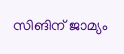സിങിന് ജാമ്യം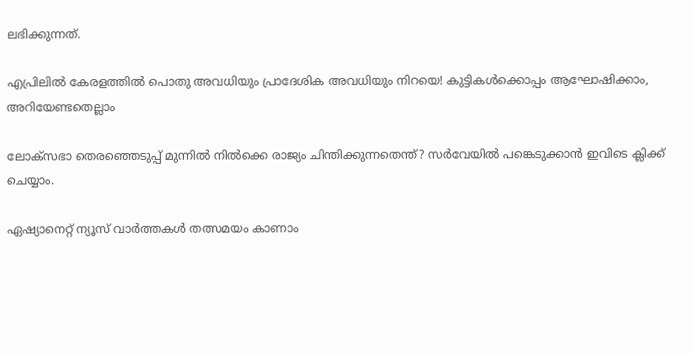ലഭിക്കുന്നത്.

എപ്രിലിൽ കേരളത്തിൽ പൊതു അവധിയും പ്രാദേശിക അവധിയും നിറയെ! കുട്ടികൾക്കൊപ്പം ആഘോഷിക്കാം, അറിയേണ്ടതെല്ലാം

ലോക്‌സഭാ തെരഞ്ഞെടുപ്പ് മുന്നില്‍ നില്‍ക്കെ രാജ്യം ചിന്തിക്കുന്നതെന്ത്? സര്‍വേയില്‍ പങ്കെടുക്കാന്‍ ഇവിടെ ക്ലിക്ക് ചെയ്യാം.

ഏഷ്യാനെറ്റ് ന്യൂസ് വാർത്തകൾ തത്സമയം കാണാം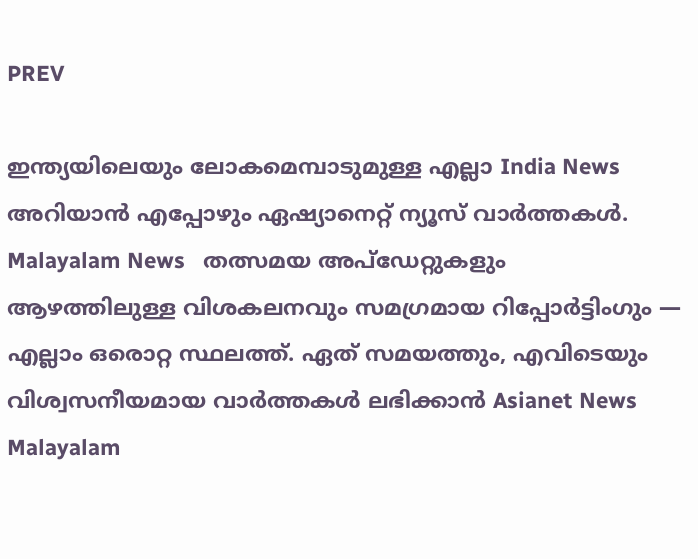PREV

ഇന്ത്യയിലെയും ലോകമെമ്പാടുമുള്ള എല്ലാ India News അറിയാൻ എപ്പോഴും ഏഷ്യാനെറ്റ് ന്യൂസ് വാർത്തകൾ. Malayalam News   തത്സമയ അപ്‌ഡേറ്റുകളും ആഴത്തിലുള്ള വിശകലനവും സമഗ്രമായ റിപ്പോർട്ടിംഗും — എല്ലാം ഒരൊറ്റ സ്ഥലത്ത്. ഏത് സമയത്തും, എവിടെയും വിശ്വസനീയമായ വാർത്തകൾ ലഭിക്കാൻ Asianet News Malayalam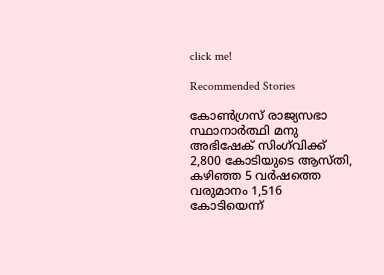click me!

Recommended Stories

കോൺഗ്രസ് രാജ്യസഭാ സ്ഥാനാർത്ഥി മനു അഭിഷേക് സിംഗ്‍വിക്ക് 2,800 കോടിയുടെ ആസ്തി, കഴിഞ്ഞ 5 വ‌ർഷത്തെ വരുമാനം 1,516 കോടിയെന്ന്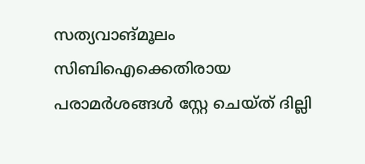സത്യവാങ്മൂലം
സിബിഐക്കെതിരായ പരാമർശങ്ങൾ സ്റ്റേ ചെയ്ത് ദില്ലി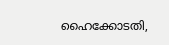ഹൈക്കോടതി,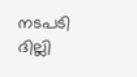നടപടി ദില്ലി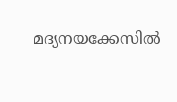മദ്യനയക്കേസിൽ